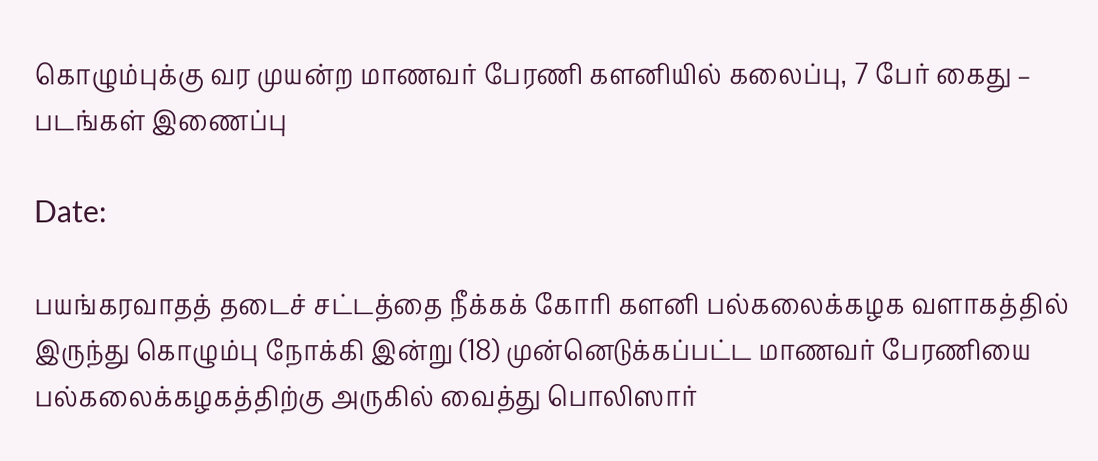கொழும்புக்கு வர முயன்ற மாணவர் பேரணி களனியில் கலைப்பு, 7 பேர் கைது – படங்கள் இணைப்பு

Date:

பயங்கரவாதத் தடைச் சட்டத்தை நீக்கக் கோரி களனி பல்கலைக்கழக வளாகத்தில் இருந்து கொழும்பு நோக்கி இன்று (18) முன்னெடுக்கப்பட்ட மாணவர் பேரணியை பல்கலைக்கழகத்திற்கு அருகில் வைத்து பொலிஸார்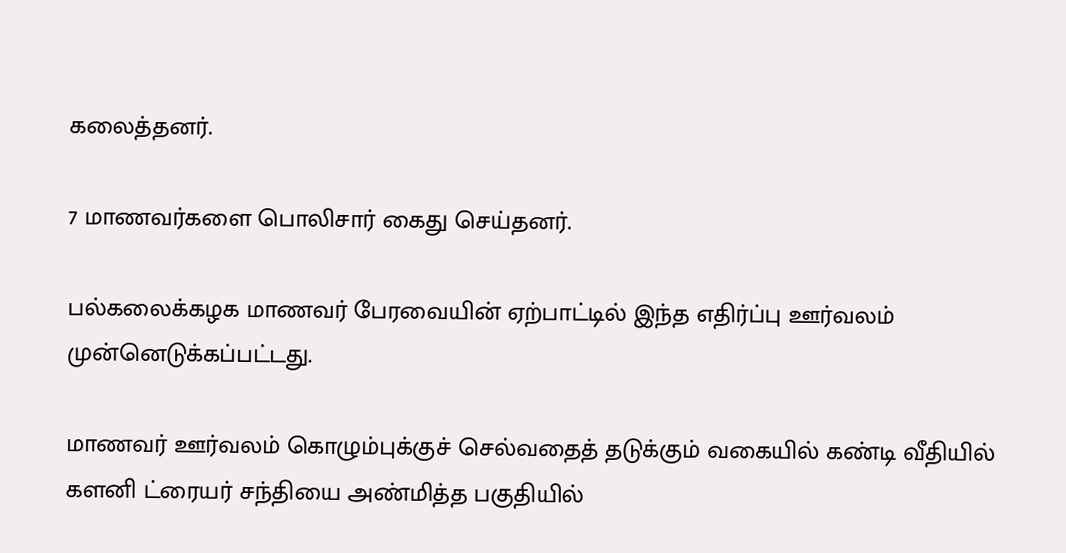கலைத்தனர்.

7 மாணவர்களை பொலிசார் கைது செய்தனர்.

பல்கலைக்கழக மாணவர் பேரவையின் ஏற்பாட்டில் இந்த எதிர்ப்பு ஊர்வலம் முன்னெடுக்கப்பட்டது.

மாணவர் ஊர்வலம் கொழும்புக்குச் செல்வதைத் தடுக்கும் வகையில் கண்டி வீதியில் களனி ட்ரையர் சந்தியை அண்மித்த பகுதியில்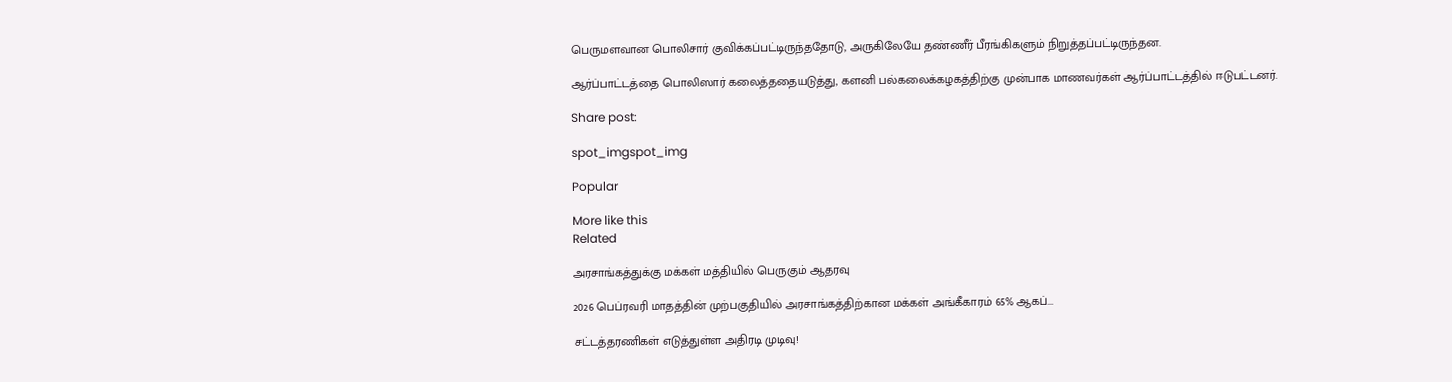பெருமளவான பொலிசார் குவிக்கப்பட்டிருந்ததோடு, அருகிலேயே தண்ணீர் பீரங்கிகளும் நிறுத்தப்பட்டிருந்தன.

ஆர்ப்பாட்டத்தை பொலிஸார் கலைத்ததையடுத்து, களனி பல்கலைக்கழகத்திற்கு முன்பாக மாணவர்கள் ஆர்ப்பாட்டத்தில் ஈடுபட்டனர்.

Share post:

spot_imgspot_img

Popular

More like this
Related

அரசாங்கத்துக்கு மக்கள் மத்தியில் பெருகும் ஆதரவு

2026 பெப்ரவரி மாதத்தின் முற்பகுதியில் அரசாங்கத்திற்கான மக்கள் அங்கீகாரம் 65% ஆகப்...

சட்டத்தரணிகள் எடுத்துள்ள அதிரடி முடிவு!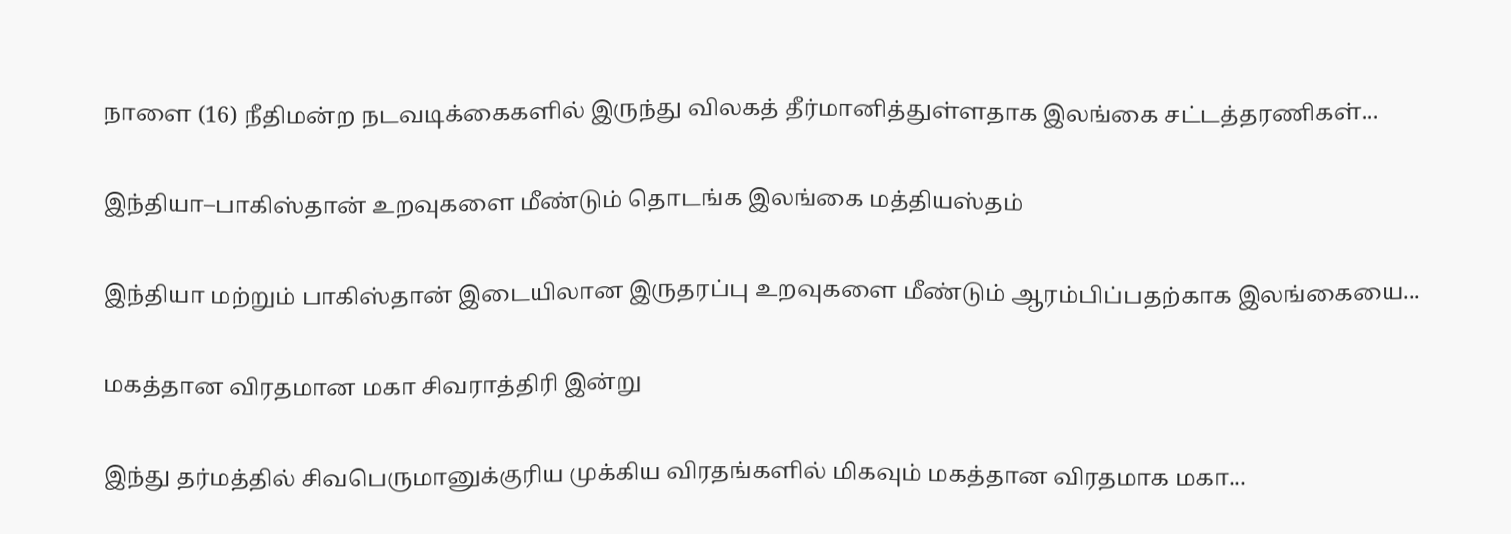நாளை (16) நீதிமன்ற நடவடிக்கைகளில் இருந்து விலகத் தீர்மானித்துள்ளதாக இலங்கை சட்டத்தரணிகள்...

இந்தியா–பாகிஸ்தான் உறவுகளை மீண்டும் தொடங்க இலங்கை மத்தியஸ்தம்

இந்தியா மற்றும் பாகிஸ்தான் இடையிலான இருதரப்பு உறவுகளை மீண்டும் ஆரம்பிப்பதற்காக இலங்கையை...

மகத்தான விரதமான மகா சிவராத்திரி இன்று

இந்து தர்மத்தில் சிவபெருமானுக்குரிய முக்கிய விரதங்களில் மிகவும் மகத்தான விரதமாக மகா...